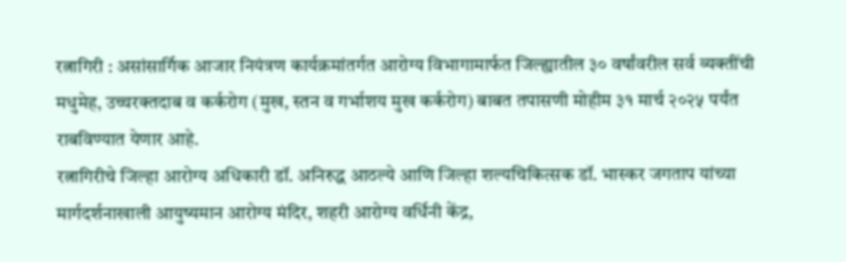रत्नागिरी : असांसार्गिक आजार नियंत्रण कार्यक्रमांतर्गत आरोग्य विभागामार्फत जिल्ह्यातील ३० वर्षांवरील सर्व व्यक्तींची मधुमेह, उच्चरक्तदाब व कर्करोग (मुख, स्तन व गर्भाशय मुख कर्करोग) बाबत तपासणी मोहीम ३१ मार्च २०२५ पर्यंत राबविण्यात येणार आहे.
रत्नागिरीचे जिल्हा आरोग्य अधिकारी डॉ. अनिरुद्ध आठल्ये आणि जिल्हा शल्यचिकित्सक डॉ. भास्कर जगताप यांच्या मार्गदर्शनाखाली आयुष्यमान आरोग्य मंदिर, शहरी आरोग्य वर्धिनी केंद्र,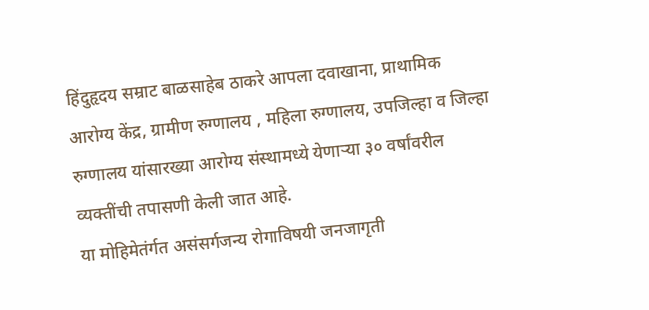हिंदुहृदय सम्राट बाळसाहेब ठाकरे आपला दवाखाना, प्राथामिक आरोग्य केंद्र, ग्रामीण रुग्णालय , महिला रुग्णालय, उपजिल्हा व जिल्हा रुग्णालय यांसारख्या आरोग्य संस्थामध्ये येणाऱ्या ३० वर्षांवरील व्यक्तींची तपासणी केली जात आहे.
या मोहिमेतंर्गत असंसर्गजन्य रोगाविषयी जनजागृती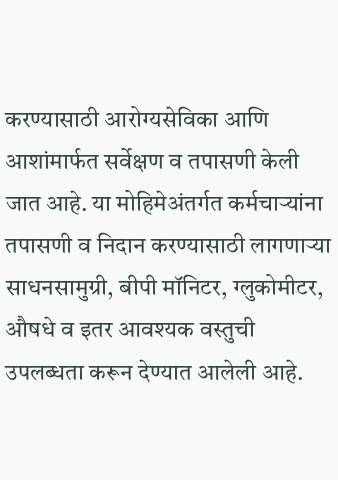करण्यासाठी आरोग्यसेविका आणि आशांमार्फत सर्वेक्षण व तपासणी केली जात आहे. या मोहिमेअंतर्गत कर्मचाऱ्यांना तपासणी व निदान करण्यासाठी लागणाऱ्या साधनसामुग्री, बीपी मॉनिटर, ग्लुकोमीटर, औषधे व इतर आवश्यक वस्तुची उपलब्धता करून देण्यात आलेली आहे.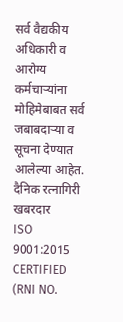सर्व वैद्यकीय अधिकारी व आरोग्य कर्मचाऱ्यांना मोहिमेबाबत सर्व जबाबदाऱ्या व सूचना देण्यात आलेल्या आहेत.
दैनिक रत्नागिरी खबरदार
ISO 9001:2015 CERTIFIED
(RNI NO.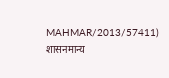MAHMAR/2013/57411)
शासनमान्य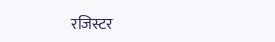रजिस्टर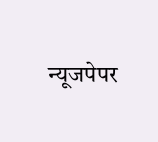न्यूजपेपर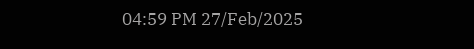04:59 PM 27/Feb/2025